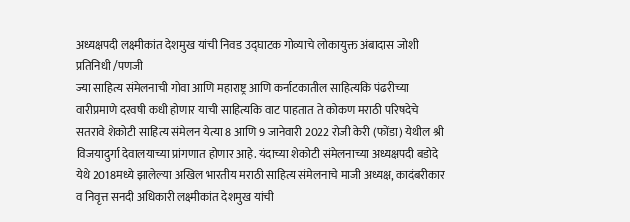अध्यक्षपदी लक्ष्मीकांत देशमुख यांची निवड उद्घाटक गोव्याचे लोकायुक्त अंबादास जोशी
प्रतिनिधी /पणजी
ज्या साहित्य संमेलनाची गोवा आणि महाराष्ट्र आणि कर्नाटकातील साहित्यकि पंढरीच्या वारीप्रमाणे दरवषी कधी होणार याची साहित्यकि वाट पाहतात ते कोकण मराठी परिषदेचे सतरावे शेकोटी साहित्य संमेलन येत्या 8 आणि 9 जानेवारी 2022 रोजी केरी (फोंडा) येथील श्री विजयादुर्गा देवालयाच्या प्रांगणात होणार आहे. यंदाच्या शेकोटी संमेलनाच्या अध्यक्षपदी बडोदे येथे 2018मध्ये झालेल्या अखिल भारतीय मराठी साहित्य संमेलनाचे माजी अध्यक्ष, कादंबरीकार व निवृत्त सनदी अधिकारी लक्ष्मीकांत देशमुख यांची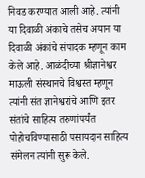निवड करण्यात आली आहे. त्यांनी या दिवाळी अंकाचे तसेच अयान या दिवाळी अंकांचे संपादक म्हणून काम केले आहे. आळंदीच्या श्रीज्ञानेश्वर माऊली संस्थानचे विश्वस्त म्हणून त्यांनी संत ज्ञानेश्वरांचे आणि इतर संतांचे साहित्य तरुणांपर्यंत पोहोचविण्यासाठी पसायदान साहित्य संमेलन त्यांनी सुरू केले.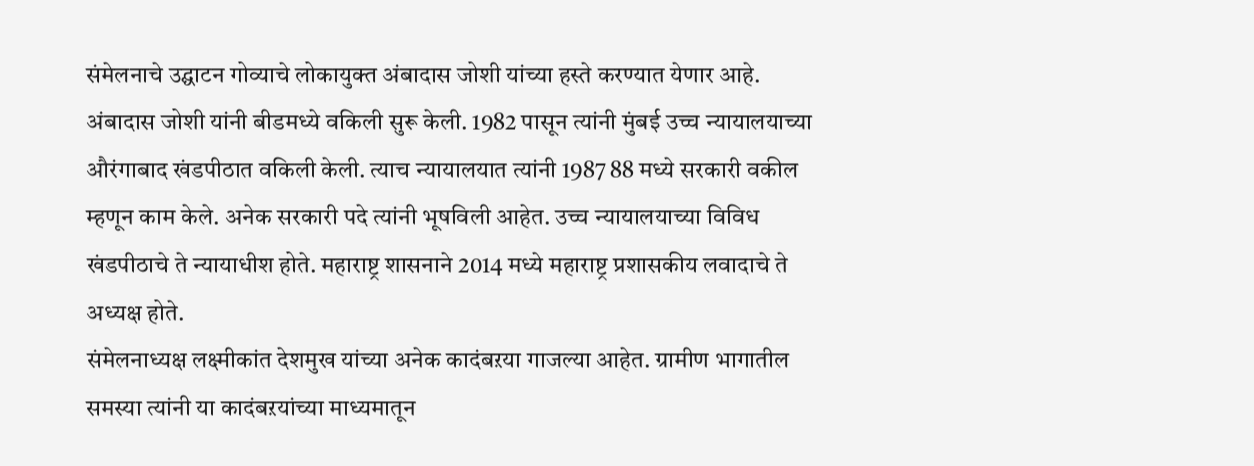संमेलनाचे उद्घाटन गोव्याचे लोकायुक्त अंबादास जोशी यांच्या हस्ते करण्यात येणार आहे. अंबादास जोशी यांनी बीडमध्ये वकिली सुरू केली. 1982 पासून त्यांनी मुंबई उच्च न्यायालयाच्या औरंगाबाद खंडपीठात वकिली केली. त्याच न्यायालयात त्यांनी 1987 88 मध्ये सरकारी वकील म्हणून काम केले. अनेक सरकारी पदे त्यांनी भूषविली आहेत. उच्च न्यायालयाच्या विविध खंडपीठाचे ते न्यायाधीश होते. महाराष्ट्र शासनाने 2014 मध्ये महाराष्ट्र प्रशासकीय लवादाचे ते अध्यक्ष होते.
संमेलनाध्यक्ष लक्ष्मीकांत देशमुख यांच्या अनेक कादंबऱया गाजल्या आहेत. ग्रामीण भागातील समस्या त्यांनी या कादंबऱयांच्या माध्यमातून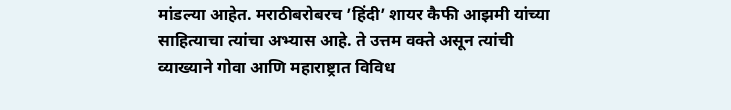मांडल्या आहेत. मराठीबरोबरच ’हिंदी’ शायर कैफी आझमी यांच्या साहित्याचा त्यांचा अभ्यास आहे. ते उत्तम वक्ते असून त्यांची व्याख्याने गोवा आणि महाराष्ट्रात विविध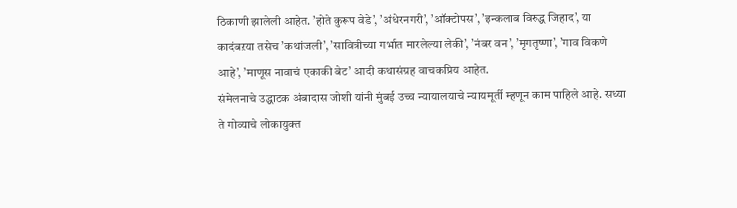ठिकाणी झालेली आहेत. ’होते कुरूप वेडे’, ’अंधेरनगरी’, ’ऑक्टोपस’, ’इन्कलाब विरुद्ध जिहाद’, या कादंबऱया तसेच ’कथांजली’, ’सावित्रीच्या गर्भात मारलेल्या लेकी’, ’नंबर वन’, ’मृगतृष्णा’, ’गाव विकणे आहे’, ’माणूस नावाचं एकाकी बेट’ आदी कथासंग्रह वाचकप्रिय आहेत.
संमेलनाचे उद्धाटक अंबादास जोशी यांनी मुंबई उच्च न्यायालयाचे न्यायमूर्ती म्हणून काम पाहिले आहे. सध्या ते गोव्याचे लोकायुक्त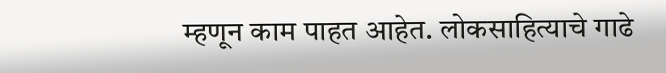म्हणून काम पाहत आहेत. लोकसाहित्याचे गाढे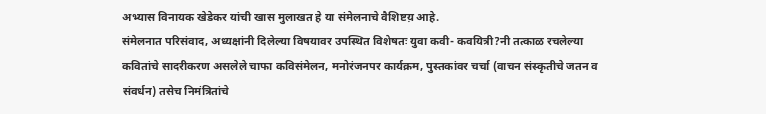अभ्यास विनायक खेडेकर यांची खास मुलाखत हे या संमेलनाचे वैशिष्टय़ आहे.
संमेलनात परिसंवाद, अध्यक्षांनी दिलेल्या विषयावर उपस्थित विशेषतः युवा कवी- कवयित्री?नी तत्काळ रचलेल्या कवितांचे सादरीकरण असलेले चाफा कविसंमेलन, मनोरंजनपर कार्यक्रम, पुस्तकांवर चर्चा (वाचन संस्कृतीचे जतन व संवर्धन) तसेच निमंत्रितांचे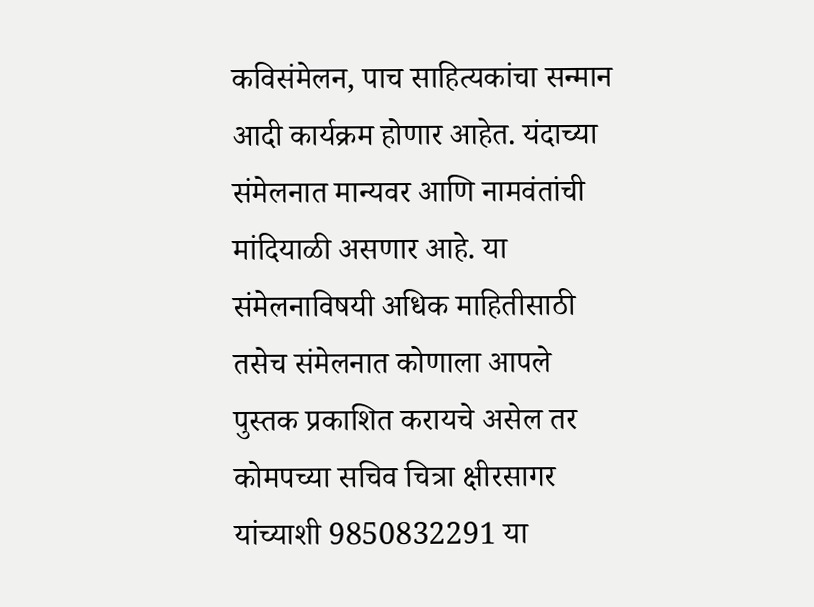कविसंमेलन, पाच साहित्यकांचा सन्मान आदी कार्यक्रम होणार आहेत. यंदाच्या संमेलनात मान्यवर आणि नामवंतांची मांदियाळी असणार आहे. या संमेलनाविषयी अधिक माहितीसाठी तसेच संमेलनात कोणाला आपले पुस्तक प्रकाशित करायचे असेल तर कोमपच्या सचिव चित्रा क्षीरसागर यांच्याशी 9850832291 या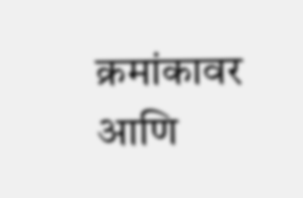क्रमांकावर आणि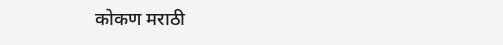कोकण मराठी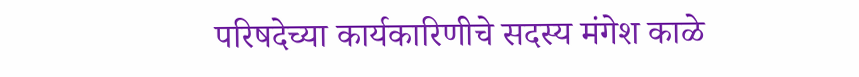परिषदेच्या कार्यकारिणीचे सदस्य मंगेश काळे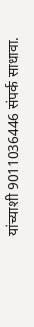यांच्याशी 9011036446 संपर्क साधावा.